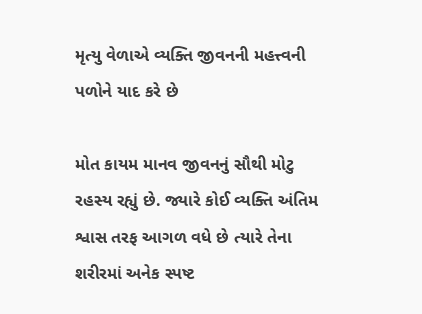મૃત્યુ વેળાએ વ્યક્તિ જીવનની મહત્ત્વની પળોને યાદ કરે છે

મોત કાયમ માનવ જીવનનું સૌથી મોટુ રહસ્ય રહ્યું છે. જ્યારે કોઈ વ્યક્તિ અંતિમ શ્વાસ તરફ આગળ વધે છે ત્યારે તેના શરીરમાં અનેક સ્પષ્ટ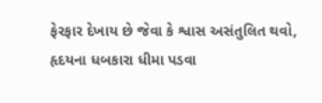ફેરફાર દેખાય છે જેવા કે શ્વાસ અસંતુલિત થવો, હૃદયના ધબકારા ધીમા પડવા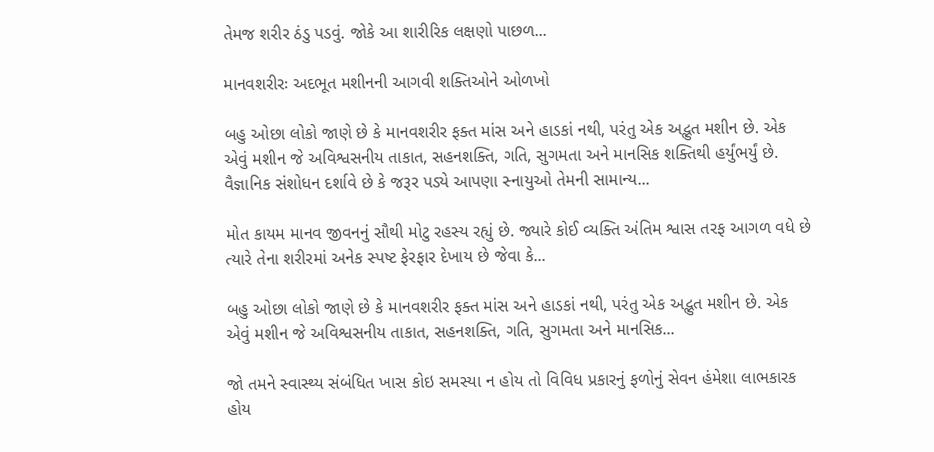તેમજ શરીર ઠંડુ પડવું. જોકે આ શારીરિક લક્ષણો પાછળ...

માનવશરીરઃ અદભૂત મશીનની આગવી શક્તિઓને ઓળખો

બહુ ઓછા લોકો જાણે છે કે માનવશરીર ફક્ત માંસ અને હાડકાં નથી, પરંતુ એક અદ્ભુત મશીન છે. એક એવું મશીન જે અવિશ્વસનીય તાકાત, સહનશક્તિ, ગતિ, સુગમતા અને માનસિક શક્તિથી હર્યુંભર્યું છે. વૈજ્ઞાનિક સંશોધન દર્શાવે છે કે જરૂર પડ્યે આપણા સ્નાયુઓ તેમની સામાન્ય...

મોત કાયમ માનવ જીવનનું સૌથી મોટુ રહસ્ય રહ્યું છે. જ્યારે કોઈ વ્યક્તિ અંતિમ શ્વાસ તરફ આગળ વધે છે ત્યારે તેના શરીરમાં અનેક સ્પષ્ટ ફેરફાર દેખાય છે જેવા કે...

બહુ ઓછા લોકો જાણે છે કે માનવશરીર ફક્ત માંસ અને હાડકાં નથી, પરંતુ એક અદ્ભુત મશીન છે. એક એવું મશીન જે અવિશ્વસનીય તાકાત, સહનશક્તિ, ગતિ, સુગમતા અને માનસિક...

જો તમને સ્વાસ્થ્ય સંબંધિત ખાસ કોઇ સમસ્યા ન હોય તો વિવિધ પ્રકારનું ફળોનું સેવન હંમેશા લાભકારક હોય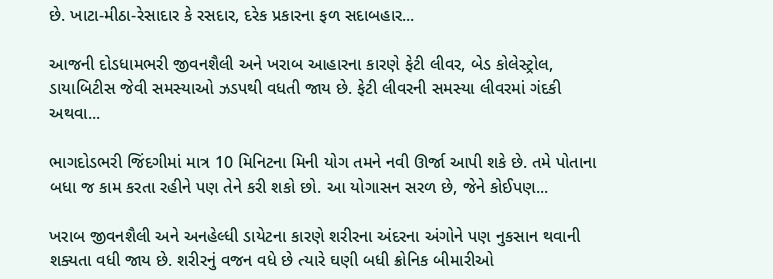છે. ખાટા-મીઠા-રેસાદાર કે રસદાર, દરેક પ્રકારના ફળ સદાબહાર...

આજની દોડધામભરી જીવનશૈલી અને ખરાબ આહારના કારણે ફેટી લીવર, બેડ કોલેસ્ટ્રોલ, ડાયાબિટીસ જેવી સમસ્યાઓ ઝડપથી વધતી જાય છે. ફેટી લીવરની સમસ્યા લીવરમાં ગંદકી અથવા...

ભાગદોડભરી જિંદગીમાં માત્ર 10 મિનિટના મિની યોગ તમને નવી ઊર્જા આપી શકે છે. તમે પોતાના બધા જ કામ કરતા રહીને પણ તેને કરી શકો છો. આ યોગાસન સરળ છે, જેને કોઈપણ...

ખરાબ જીવનશૈલી અને અનહેલ્ધી ડાયેટના કારણે શરીરના અંદરના અંગોને પણ નુકસાન થવાની શક્યતા વધી જાય છે. શરીરનું વજન વધે છે ત્યારે ઘણી બધી ક્રોનિક બીમારીઓ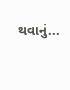થવાનું...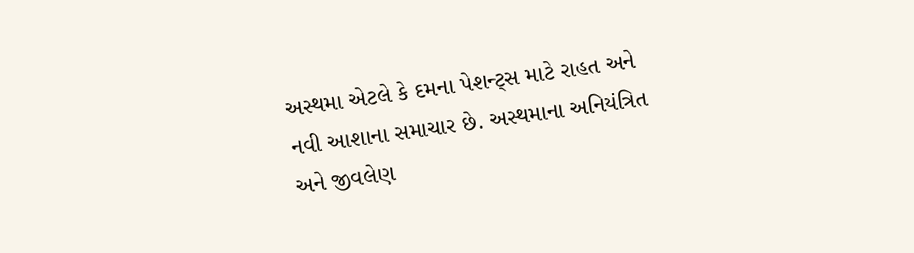અસ્થમા એટલે કે દમના પેશન્ટ્સ માટે રાહત અને નવી આશાના સમાચાર છે. અસ્થમાના અનિયંત્રિત અને જીવલેણ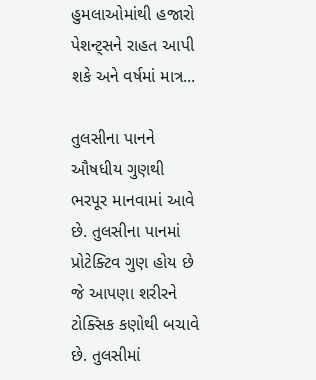હુમલાઓમાંથી હજારો પેશન્ટ્સને રાહત આપી શકે અને વર્ષમાં માત્ર...

તુલસીના પાનને ઔષધીય ગુણથી ભરપૂર માનવામાં આવે છે. તુલસીના પાનમાં પ્રોટેક્ટિવ ગુણ હોય છે જે આપણા શરીરને ટોક્સિક કણોથી બચાવે છે. તુલસીમાં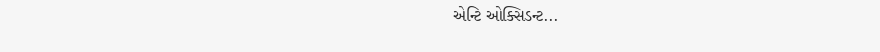એન્ટિ ઓક્સિડન્ટ...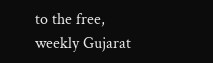to the free, weekly Gujarat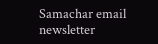Samachar email newsletter